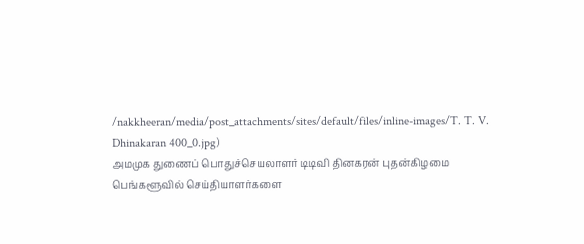/nakkheeran/media/post_attachments/sites/default/files/inline-images/T. T. V. Dhinakaran 400_0.jpg)
அமமுக துணைப் பொதுச்செயலாளர் டிடிவி தினகரன் புதன்கிழமை பெங்களூவில் செய்தியாளர்களை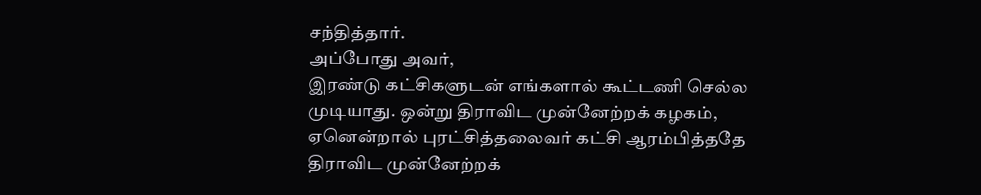சந்தித்தார்.
அப்போது அவர்,
இரண்டு கட்சிகளுடன் எங்களால் கூட்டணி செல்ல முடியாது. ஒன்று திராவிட முன்னேற்றக் கழகம், ஏனென்றால் புரட்சித்தலைவர் கட்சி ஆரம்பித்ததே திராவிட முன்னேற்றக்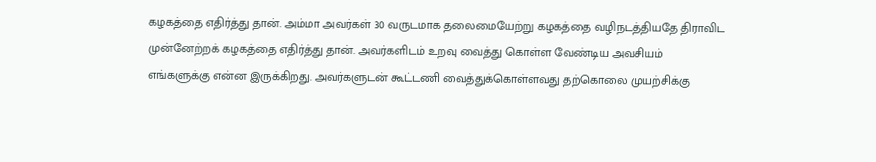கழகத்தை எதிர்த்து தான். அம்மா அவர்கள் 30 வருடமாக தலைமையேற்று கழகத்தை வழிநடத்தியதே திராவிட முன்னேற்றக் கழகத்தை எதிர்த்து தான். அவர்களிடம் உறவு வைத்து கொள்ள வேண்டிய அவசியம் எங்களுக்கு என்ன இருக்கிறது. அவர்களுடன் கூட்டணி வைத்துக்கொள்ளவது தற்கொலை முயற்சிக்கு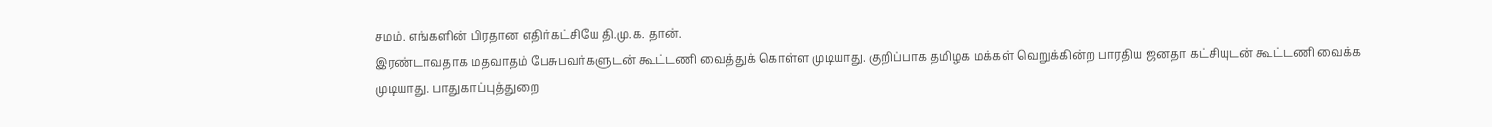சமம். எங்களின் பிரதான எதிர்கட்சியே தி.மு.க. தான்.
இரண்டாவதாக மதவாதம் பேசுபவர்களுடன் கூட்டணி வைத்துக் கொள்ள முடியாது. குறிப்பாக தமிழக மக்கள் வெறுக்கின்ற பாரதிய ஜனதா கட்சியுடன் கூட்டணி வைக்க முடியாது. பாதுகாப்புத்துறை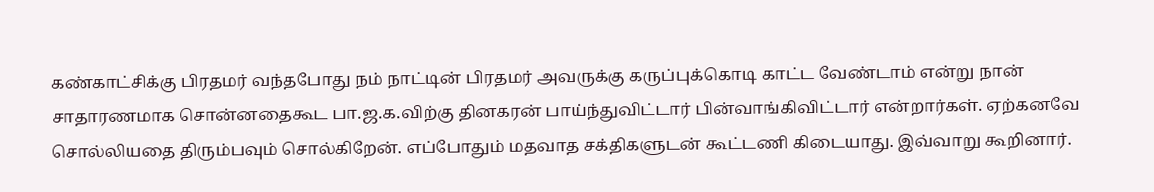கண்காட்சிக்கு பிரதமர் வந்தபோது நம் நாட்டின் பிரதமர் அவருக்கு கருப்புக்கொடி காட்ட வேண்டாம் என்று நான் சாதாரணமாக சொன்னதைகூட பா.ஜ.க.விற்கு தினகரன் பாய்ந்துவிட்டார் பின்வாங்கிவிட்டார் என்றார்கள். ஏற்கனவே சொல்லியதை திரும்பவும் சொல்கிறேன். எப்போதும் மதவாத சக்திகளுடன் கூட்டணி கிடையாது. இவ்வாறு கூறினார்.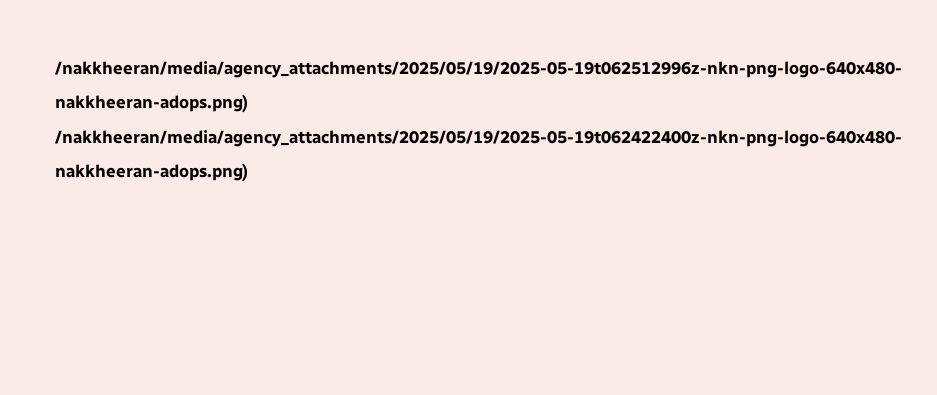/nakkheeran/media/agency_attachments/2025/05/19/2025-05-19t062512996z-nkn-png-logo-640x480-nakkheeran-adops.png)
/nakkheeran/media/agency_attachments/2025/05/19/2025-05-19t062422400z-nkn-png-logo-640x480-nakkheeran-adops.png)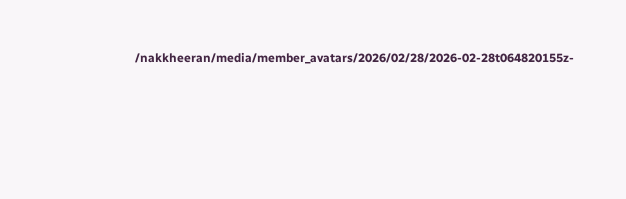/nakkheeran/media/member_avatars/2026/02/28/2026-02-28t064820155z-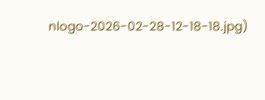nlogo-2026-02-28-12-18-18.jpg)